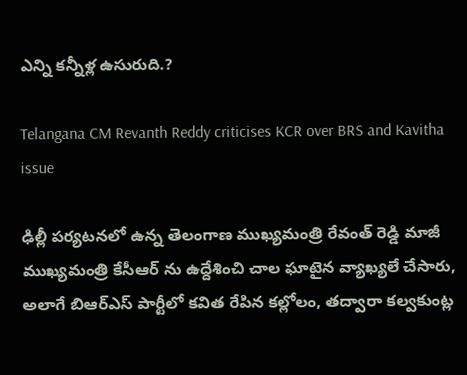ఎన్ని కన్నీళ్ల ఉసురుది.?

Telangana CM Revanth Reddy criticises KCR over BRS and Kavitha issue

ఢిల్లీ పర్యటనలో ఉన్న తెలంగాణ ముఖ్యమంత్రి రేవంత్ రెడ్డి మాజీ ముఖ్యమంత్రి కేసీఆర్ ను ఉద్దేశించి చాల ఘాటైన వ్యాఖ్యలే చేసారు, అలాగే బిఆర్ఎస్ పార్టీలో కవిత రేపిన కల్లోలం, తద్వారా కల్వకుంట్ల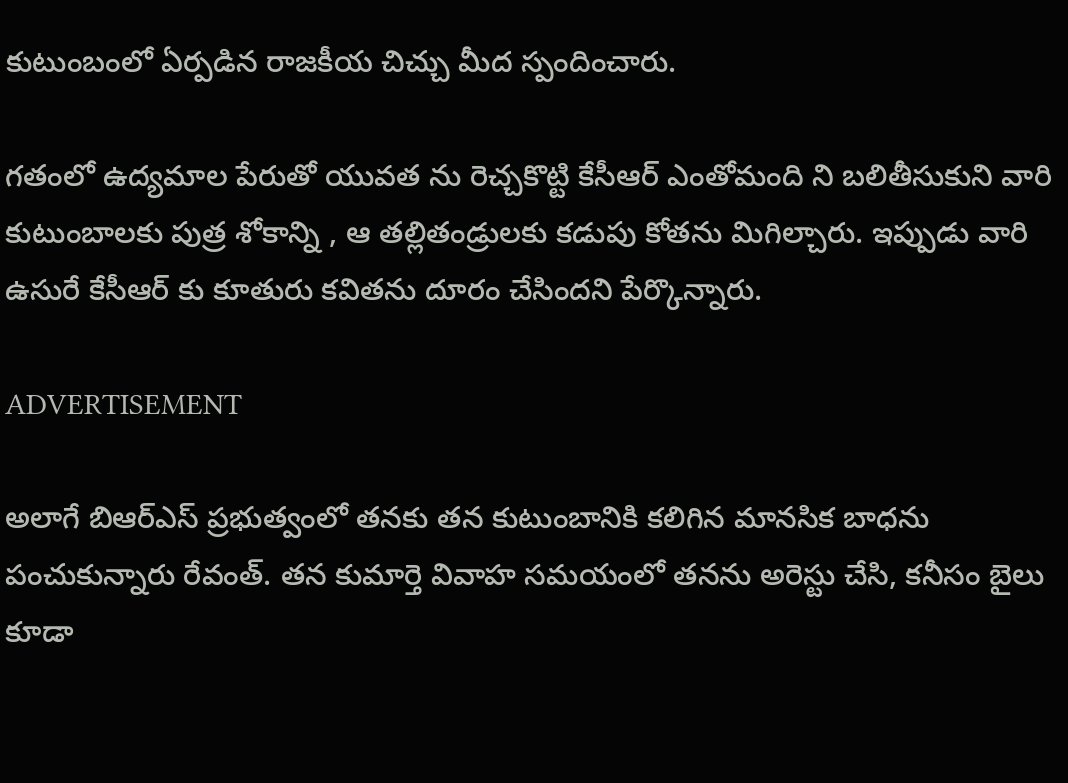కుటుంబంలో ఏర్పడిన రాజకీయ చిచ్చు మీద స్పందించారు.

గతంలో ఉద్యమాల పేరుతో యువత ను రెచ్చకొట్టి కేసీఆర్ ఎంతోమంది ని బలితీసుకుని వారి కుటుంబాలకు పుత్ర శోకాన్ని , ఆ తల్లితండ్రులకు కడుపు కోతను మిగిల్చారు. ఇప్పుడు వారి ఉసురే కేసీఆర్ కు కూతురు కవితను దూరం చేసిందని పేర్కొన్నారు.

ADVERTISEMENT

అలాగే బిఆర్ఎస్ ప్రభుత్వంలో తనకు తన కుటుంబానికి కలిగిన మానసిక బాధను పంచుకున్నారు రేవంత్. తన కుమార్తె వివాహ సమయంలో తనను అరెస్టు చేసి, కనీసం బైలు కూడా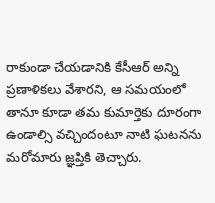రాకుండా చేయడానికి కేసీఆర్ అన్ని ప్రణాళికలు వేశారని, ఆ సమయంలో తానూ కూడా తమ కుమార్తెకు దూరంగా ఉండాల్సి వచ్చిందంటూ నాటి ఘటనను మరోమారు జ్ఞప్తికి తెచ్చారు.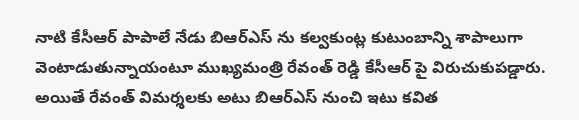నాటి కేసీఆర్ పాపాలే నేడు బిఆర్ఎస్ ను కల్వకుంట్ల కుటుంబాన్ని శాపాలుగా వెంటాడుతున్నాయంటూ ముఖ్యమంత్రి రేవంత్ రెడ్డి కేసీఆర్ పై విరుచుకుపడ్డారు. అయితే రేవంత్ విమర్శలకు అటు బిఆర్ఎస్ నుంచి ఇటు కవిత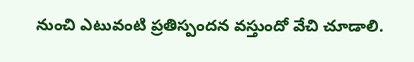నుంచి ఎటువంటి ప్రతిస్పందన వస్తుందో వేచి చూడాలి.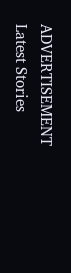ADVERTISEMENT
Latest Stories